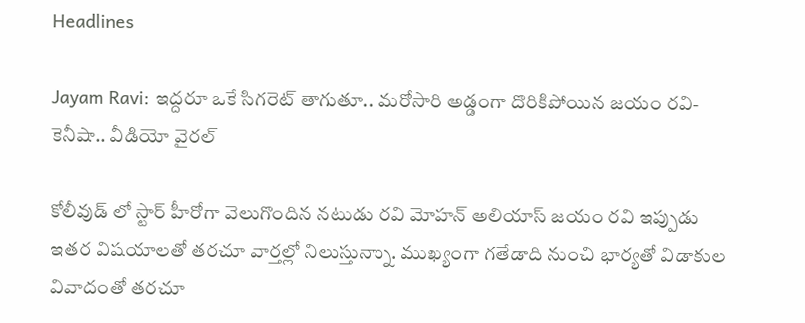Headlines

Jayam Ravi: ఇద్దరూ ఒకే సిగరెట్ తాగుతూ.. మరోసారి అడ్డంగా దొరికిపోయిన జయం రవి- కెనీషా.. వీడియో వైరల్

కోలీవుడ్ లో స్టార్ హీరోగా వెలుగొందిన నటుడు రవి మోహన్ అలియాస్ జయం రవి ఇప్పుడు ఇతర విషయాలతో తరచూ వార్తల్లో నిలుస్తున్నాు. ముఖ్యంగా గతేడాది నుంచి భార్యతో విడాకుల వివాదంతో తరచూ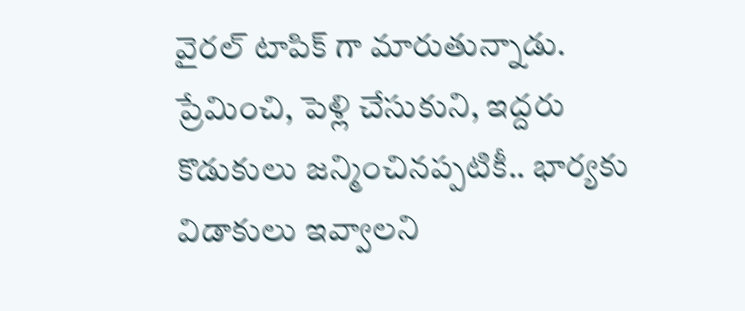వైరల్ టాపిక్ గా మారుతున్నాడు. ప్రేమించి, పెళ్లి చేసుకుని, ఇద్దరు కొడుకులు జన్మించినప్పటికీ.. భార్యకు విడాకులు ఇవ్వాలని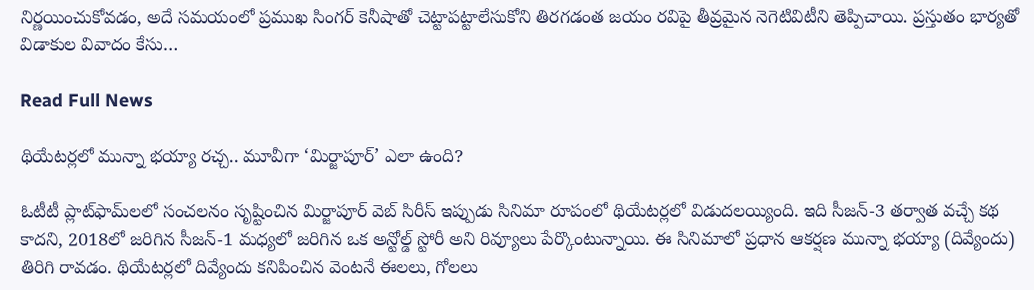నిర్ణయించుకోవడం, అదే సమయంలో ప్రముఖ సింగర్ కెనీషాతో చెట్టాపట్టాలేసుకోని తిరగడంత జయం రవిపై తీవ్రమైన నెగెటివిటీని తెప్పిచాయి. ప్రస్తుతం భార్యతో విడాకుల వివాదం కేసు…

Read Full News

థియేటర్లలో మున్నా భయ్యా రచ్చ.. మూవీగా ‘మిర్జాపూర్’ ఎలా ఉంది?

ఓటీటీ ప్లాట్‌ఫామ్‌లలో సంచలనం సృష్టించిన మిర్జాపూర్ వెబ్ సిరీస్ ఇప్పుడు సినిమా రూపంలో థియేటర్లలో విడుదలయ్యింది. ఇది సీజన్-3 తర్వాత వచ్చే కథ కాదని, 2018లో జరిగిన సీజన్-1 మధ్యలో జరిగిన ఒక అన్టోల్డ్ స్టోరీ అని రివ్యూలు పేర్కొంటున్నాయి. ఈ సినిమాలో ప్రధాన ఆకర్షణ మున్నా భయ్యా (దివ్యేందు) తిరిగి రావడం. థియేటర్లలో దివ్యేందు కనిపించిన వెంటనే ఈలలు, గోలలు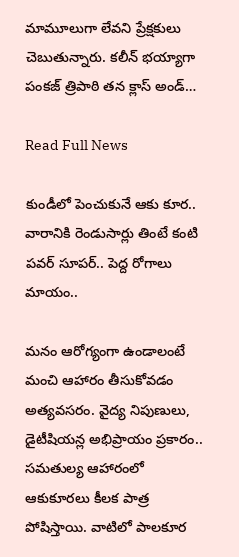మామూలుగా లేవని ప్రేక్షకులు చెబుతున్నారు. కలీన్ భయ్యాగా పంకజ్ త్రిపాఠి తన క్లాస్ అండ్…

Read Full News

కుండీలో పెంచుకునే ఆకు కూర.. వారానికి రెండుసార్లు తింటే కంటి పవర్ సూపర్.. పెద్ద రోగాలు మాయం..

మనం ఆరోగ్యంగా ఉండాలంటే మంచి ఆహారం తీసుకోవడం అత్యవసరం. వైద్య నిపుణులు, డైటీషియన్ల అభిప్రాయం ప్రకారం.. సమతుల్య ఆహారంలో ఆకుకూరలు కీలక పాత్ర పోషిస్తాయి. వాటిలో పాలకూర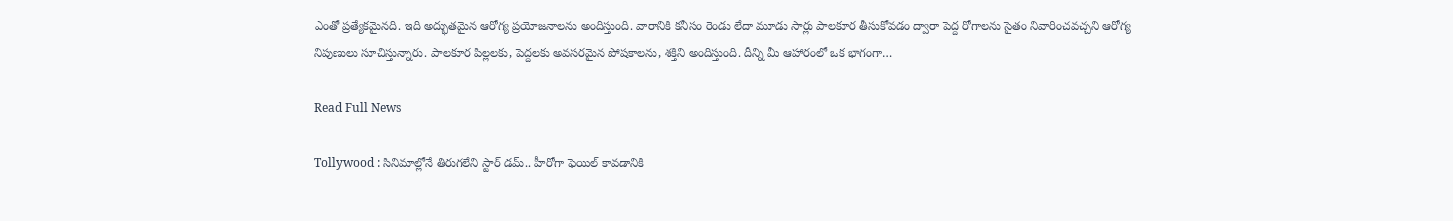ఎంతో ప్రత్యేకమైనది. ఇది అద్భుతమైన ఆరోగ్య ప్రయోజనాలను అందిస్తుంది. వారానికి కనీసం రెండు లేదా మూడు సార్లు పాలకూర తీసుకోవడం ద్వారా పెద్ద రోగాలను సైతం నివారించవచ్చని ఆరోగ్య నిపుణులు సూచిస్తున్నారు. పాలకూర పిల్లలకు, పెద్దలకు అవసరమైన పోషకాలను, శక్తిని అందిస్తుంది. దీన్ని మీ ఆహారంలో ఒక భాగంగా…

Read Full News

Tollywood : సినిమాల్లోనే తిరుగలేని స్టార్ డమ్.. హీరోగా ఫెయిల్ కావడానికి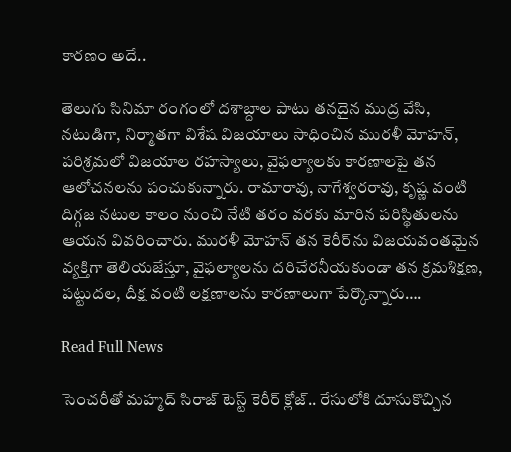కారణం అదే..

తెలుగు సినిమా రంగంలో దశాబ్దాల పాటు తనదైన ముద్ర వేసి, నటుడిగా, నిర్మాతగా విశేష విజయాలు సాధించిన మురళీ మోహన్, పరిశ్రమలో విజయాల రహస్యాలు, వైఫల్యాలకు కారణాలపై తన ఆలోచనలను పంచుకున్నారు. రామారావు, నాగేశ్వరరావు, కృష్ణ వంటి దిగ్గజ నటుల కాలం నుంచి నేటి తరం వరకు మారిన పరిస్థితులను ఆయన వివరించారు. మురళీ మోహన్ తన కెరీర్‌ను విజయవంతమైన వ్యక్తిగా తెలియజేస్తూ, వైఫల్యాలను దరిచేరనీయకుండా తన క్రమశిక్షణ, పట్టుదల, దీక్ష వంటి లక్షణాలను కారణాలుగా పేర్కొన్నారు….

Read Full News

సెంచరీతో మహ్మద్ సిరాజ్‌ టెస్ట్ కెరీర్ క్లోజ్.. రేసులోకి దూసుకొచ్చిన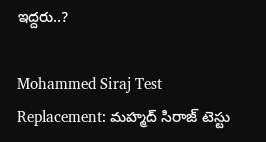ఇద్దరు..?

Mohammed Siraj Test Replacement: మహ్మద్ సిరాజ్ టెస్టు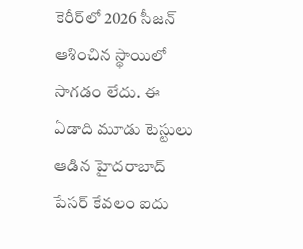కెరీర్‌లో 2026 సీజన్ ఆశించిన స్థాయిలో సాగడం లేదు. ఈ ఏడాది మూడు టెస్టులు ఆడిన హైదరాబాద్ పేసర్ కేవలం ఐదు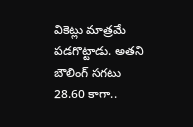వికెట్లు మాత్రమే పడగొట్టాడు. అతని బౌలింగ్ సగటు 28.60 కాగా..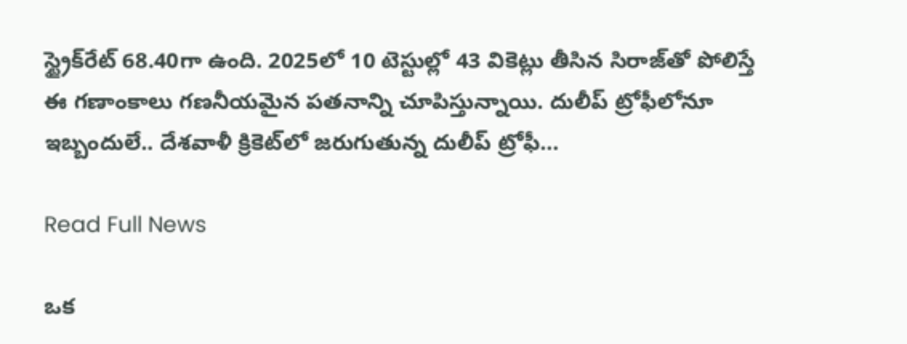స్ట్రైక్‌రేట్ 68.40గా ఉంది. 2025లో 10 టెస్టుల్లో 43 వికెట్లు తీసిన సిరాజ్‌తో పోలిస్తే ఈ గణాంకాలు గణనీయమైన పతనాన్ని చూపిస్తున్నాయి. దులీప్ ట్రోఫీలోనూ ఇబ్బందులే.. దేశవాళీ క్రికెట్‌లో జరుగుతున్న దులీప్ ట్రోఫీ…

Read Full News

ఒక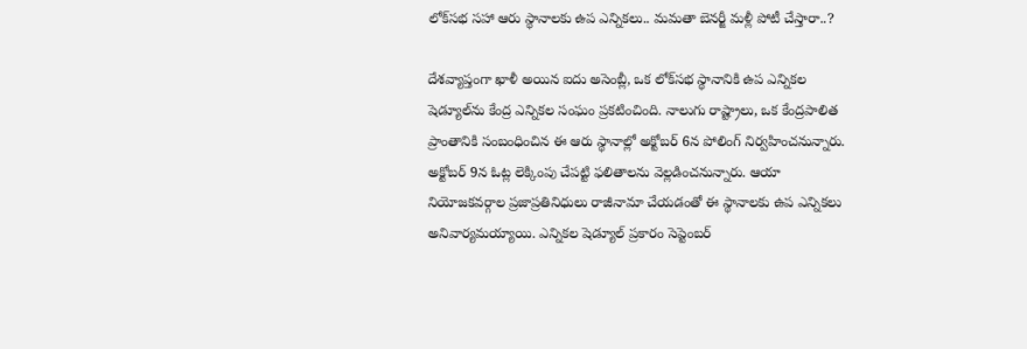లోక్‌సభ సహా ఆరు స్థానాలకు ఉప ఎన్నికలు.. మమతా బెనర్జీ మళ్లీ పోటీ చేస్తారా..?

దేశవ్యాప్తంగా ఖాళీ అయిన ఐదు అసెంబ్లీ, ఒక లోక్‌సభ స్థానానికి ఉప ఎన్నికల షెడ్యూల్‌ను కేంద్ర ఎన్నికల సంఘం ప్రకటించింది. నాలుగు రాష్ట్రాలు, ఒక కేంద్రపాలిత ప్రాంతానికి సంబంధించిన ఈ ఆరు స్థానాల్లో అక్టోబర్ 6న పోలింగ్ నిర్వహించనున్నారు. అక్టోబర్ 9న ఓట్ల లెక్కింపు చేపట్టి ఫలితాలను వెల్లడించనున్నారు. ఆయా నియోజకవర్గాల ప్రజాప్రతినిధులు రాజీనామా చేయడంతో ఈ స్థానాలకు ఉప ఎన్నికలు అనివార్యమయ్యాయి. ఎన్నికల షెడ్యూల్ ప్రకారం సెప్టెంబర్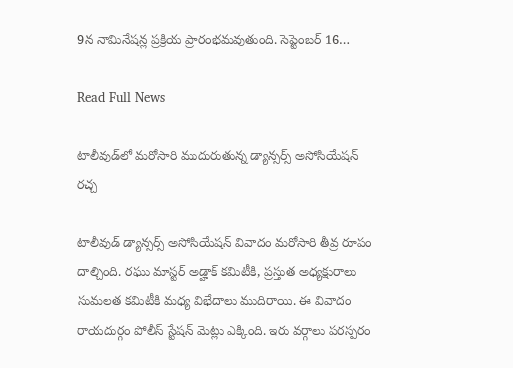9న నామినేషన్ల ప్రక్రియ ప్రారంభమవుతుంది. సెప్టెంబర్ 16…

Read Full News

టాలీవుడ్‌లో మరోసారి ముదురుతున్న డ్యాన్సర్స్‌ అసోసియేషన్‌ రచ్చ

టాలీవుడ్ డ్యాన్సర్స్‌ అసోసియేషన్ వివాదం మరోసారి తీవ్ర రూపం దాల్చింది. రఘు మాస్టర్ అడ్హాక్ కమిటీకి, ప్రస్తుత అధ్యక్షురాలు సుమలత కమిటీకి మధ్య విభేదాలు ముదిరాయి. ఈ వివాదం రాయదుర్గం పోలీస్ స్టేషన్ మెట్లు ఎక్కింది. ఇరు వర్గాలు పరస్పరం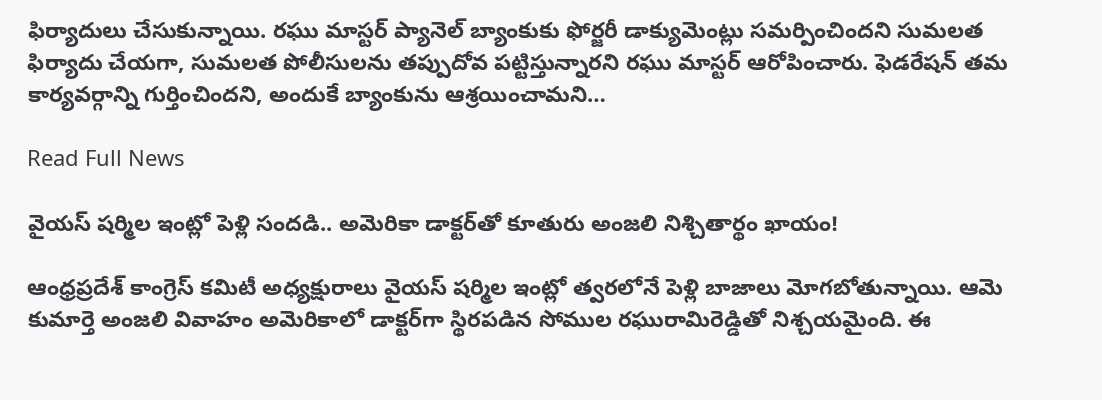ఫిర్యాదులు చేసుకున్నాయి. రఘు మాస్టర్ ప్యానెల్ బ్యాంకుకు ఫోర్జరీ డాక్యుమెంట్లు సమర్పించిందని సుమలత ఫిర్యాదు చేయగా, సుమలత పోలీసులను తప్పుదోవ పట్టిస్తున్నారని రఘు మాస్టర్ ఆరోపించారు. ఫెడరేషన్ తమ కార్యవర్గాన్ని గుర్తించిందని, అందుకే బ్యాంకును ఆశ్రయించామని…

Read Full News

వైయస్ షర్మిల ఇంట్లో పెళ్లి సందడి.. అమెరికా డాక్టర్‌తో కూతురు అంజలి నిశ్చితార్థం ఖాయం!

ఆంధ్రప్రదేశ్ కాంగ్రెస్ కమిటీ అధ్యక్షురాలు వైయస్ షర్మిల ఇంట్లో త్వరలోనే పెళ్లి బాజాలు మోగబోతున్నాయి. ఆమె కుమార్తె అంజలి వివాహం అమెరికాలో డాక్టర్‌గా స్థిరపడిన సోముల రఘురామిరెడ్డితో నిశ్చయమైంది. ఈ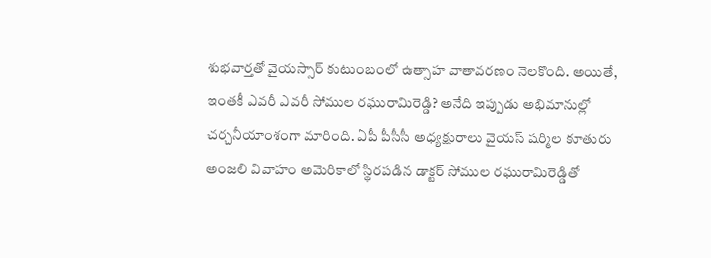శుభవార్తతో వైయస్సార్ కుటుంబంలో ఉత్సాహ వాతావరణం నెలకొంది. అయితే, ఇంతకీ ఎవరీ ఎవరీ సోముల రఘురామిరెడ్డి? అనేది ఇప్పుడు అభిమానుల్లో చర్చనీయాంశంగా మారింది. ఏపీ పీసీసీ అధ్యక్షురాలు వైయస్ షర్మిల కూతురు అంజలి వివాహం అమెరికాలో స్థిరపడిన డాక్టర్ సోముల రఘురామిరెడ్డితో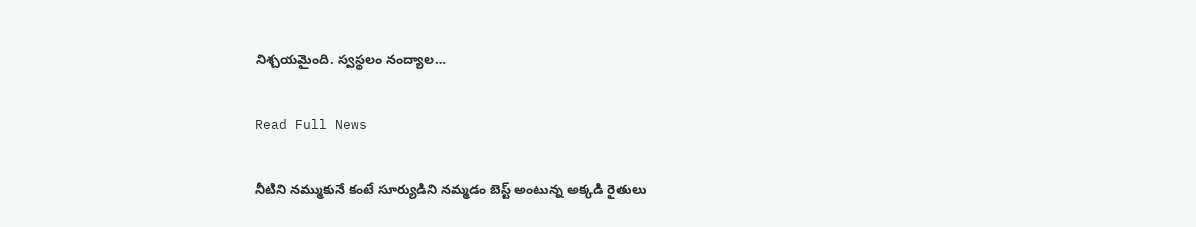నిశ్చయమైంది. స్వస్థలం నంద్యాల…

Read Full News

నీటిని నమ్ముకునే కంటే సూర్యుడిని నమ్మడం బెస్ట్ అంటున్న అక్కడి రైతులు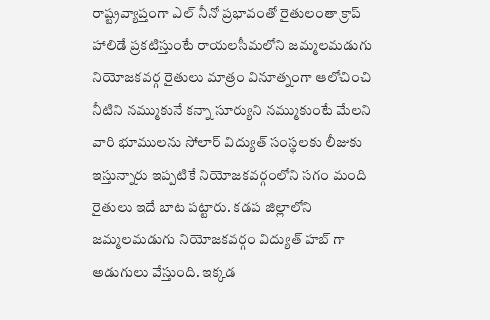రాష్ట్రవ్యాప్తంగా ఎల్ నీనో ప్రభావంతో రైతులంతా క్రాప్ హాలిడే ప్రకటిస్తుంటే రాయలసీమలోని జమ్మలమడుగు నియోజకవర్గ రైతులు మాత్రం వినూత్నంగా ఆలోచించి నీటిని నమ్ముకునే కన్నా సూర్యుని నమ్ముకుంటే మేలని వారి భూములను సోలార్ విద్యుత్ సంస్థలకు లీజుకు ఇస్తున్నారు ఇప్పటికే నియోజకవర్గంలోని సగం మంది రైతులు ఇదే బాట పట్టారు. కడప జిల్లాలోని జమ్మలమడుగు నియోజకవర్గం విద్యుత్ హబ్ గా అడుగులు వేస్తుంది. ఇక్కడ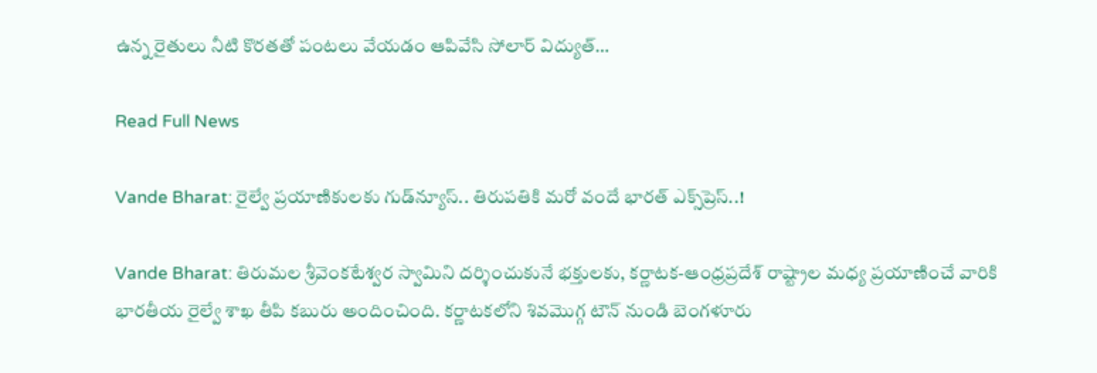ఉన్న రైతులు నీటి కొరతతో పంటలు వేయడం ఆపివేసి సోలార్ విద్యుత్…

Read Full News

Vande Bharat: రైల్వే ప్రయాణికులకు గుడ్‌న్యూస్‌.. తిరుపతికి మరో వందే భారత్ ఎక్స్‌ప్రెస్‌..!

Vande Bharat: తిరుమల శ్రీవెంకటేశ్వర స్వామిని దర్శించుకునే భక్తులకు, కర్ణాటక-ఆంధ్రప్రదేశ్ రాష్ట్రాల మధ్య ప్రయాణించే వారికి భారతీయ రైల్వే శాఖ తీపి కబురు అందించింది. కర్ణాటకలోని శివమొగ్గ టౌన్ నుండి బెంగళూరు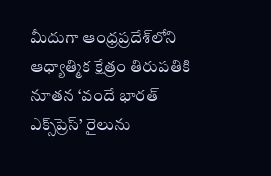మీదుగా ఆంధ్రప్రదేశ్‌లోని ఆధ్యాత్మిక క్షేత్రం తిరుపతికి నూతన ‘వందే భారత్ ఎక్స్‌ప్రెస్’ రైలును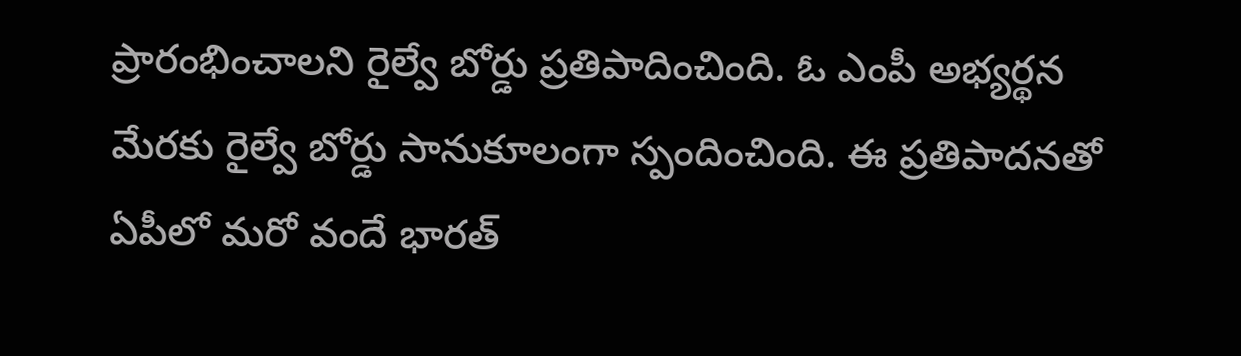ప్రారంభించాలని రైల్వే బోర్డు ప్రతిపాదించింది. ఓ ఎంపీ అభ్యర్థన మేరకు రైల్వే బోర్డు సానుకూలంగా స్పందించింది. ఈ ప్రతిపాదనతో ఏపీలో మరో వందే భారత్‌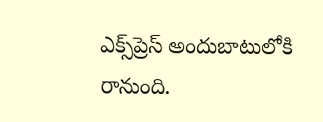ఎక్స్‌ప్రెస్‌ అందుబాటులోకి రానుంది.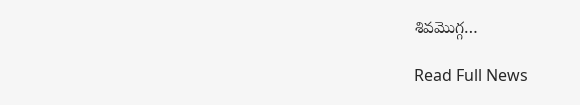శివమొగ్గ…

Read Full News